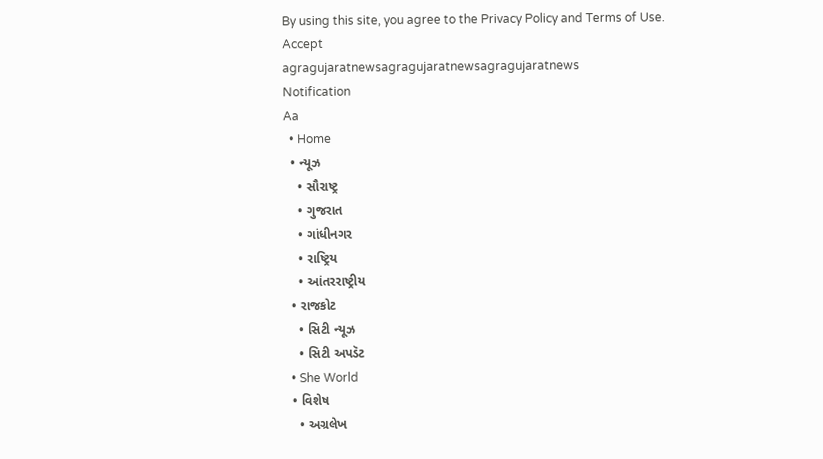By using this site, you agree to the Privacy Policy and Terms of Use.
Accept
agragujaratnewsagragujaratnewsagragujaratnews
Notification
Aa
  • Home
  • ન્યૂઝ
    • સૌરાષ્ટ્ર
    • ગુજરાત
    • ગાંધીનગર
    • રાષ્ટ્રિય
    • આંતરરાષ્ટ્રીય
  • રાજકોટ
    • સિટી ન્યૂઝ
    • સિટી અપડૅટ
  • She World
  • વિશેષ
    • અગ્રલેખ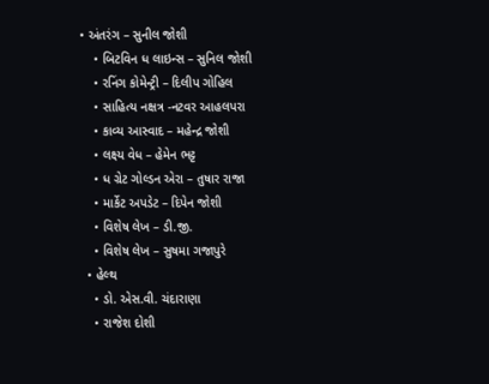• અંતરંગ – સુનીલ જોશી
    • બિટવિન ધ લાઇન્સ – સુનિલ જોશી
    • રનિંગ કોમેન્ટ્રી – દિલીપ ગોહિલ
    • સાહિત્ય નક્ષત્ર -નટવર આહલપરા
    • કાવ્ય આસ્વાદ – મહેન્દ્ર જોશી
    • લક્ષ્ય વેધ – હેમેન ભટ્ટ
    • ધ ગ્રેટ ગોલ્ડન એરા – તુષાર રાજા
    • માર્કેટ અપડેટ – દિપેન જોશી
    • વિશેષ લેખ – ડી.જી.
    • વિશેષ લેખ – સુષમા ગજાપુરે
  • હેલ્થ
    • ડો. એસ.વી. ચંદારાણા
    • રાજેશ દોશી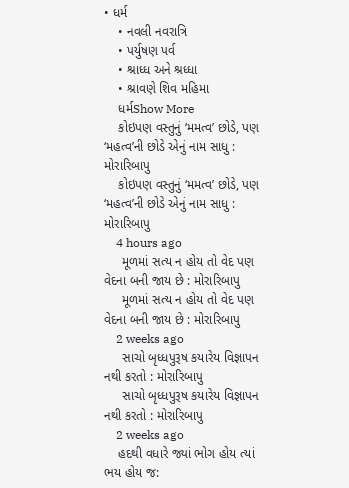• ધર્મ
    • નવલી નવરાત્રિ
    • પર્યુષણ પર્વ
    • શ્રાધ્ધ અને શ્રધ્ધા
    • શ્રાવણે શિવ મહિમા
    ધર્મShow More
    કોઇપણ વસ્તુનું ‘મમત્વ’ છોડે, પણ ‘મહત્વ’ની છોડે એનું નામ સાધુ : મોરારિબાપુ
    કોઇપણ વસ્તુનું ‘મમત્વ’ છોડે, પણ ‘મહત્વ’ની છોડે એનું નામ સાધુ : મોરારિબાપુ
    4 hours ago
     મૂળમાં સત્ય ન હોય તો વેદ પણ વેદના બની જાય છે : મોરારિબાપુ
     મૂળમાં સત્ય ન હોય તો વેદ પણ વેદના બની જાય છે : મોરારિબાપુ
    2 weeks ago
     સાચો બૃધ્ધપુરૂષ કયારેય વિજ્ઞાપન નથી કરતો : મોરારિબાપુ
     સાચો બૃધ્ધપુરૂષ કયારેય વિજ્ઞાપન નથી કરતો : મોરારિબાપુ
    2 weeks ago
    હદથી વધારે જ્યાં ભોગ હોય ત્યાં ભય હોય જ: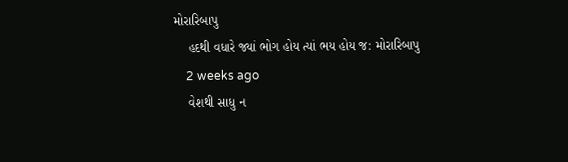મોરારિબાપુ
    હદથી વધારે જ્યાં ભોગ હોય ત્યાં ભય હોય જ: મોરારિબાપુ
    2 weeks ago
    વેશથી સાધુ ન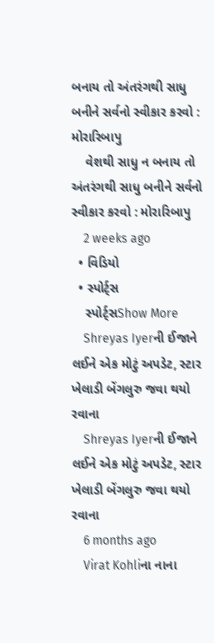બનાય તો અંતરંગથી સાધુ બનીને સર્વનો સ્વીકાર કરવો : મોરારિબાપુ
    વેશથી સાધુ ન બનાય તો અંતરંગથી સાધુ બનીને સર્વનો સ્વીકાર કરવો : મોરારિબાપુ
    2 weeks ago
  • વિડિયો
  • સ્પોર્ટ્સ
    સ્પોર્ટ્સShow More
    Shreyas Iyerની ઈજાને લઈને એક મોટું અપડેટ, સ્ટાર ખેલાડી બેંગલુરુ જવા થયો રવાના
    Shreyas Iyerની ઈજાને લઈને એક મોટું અપડેટ, સ્ટાર ખેલાડી બેંગલુરુ જવા થયો રવાના
    6 months ago
    Virat Kohliના નાના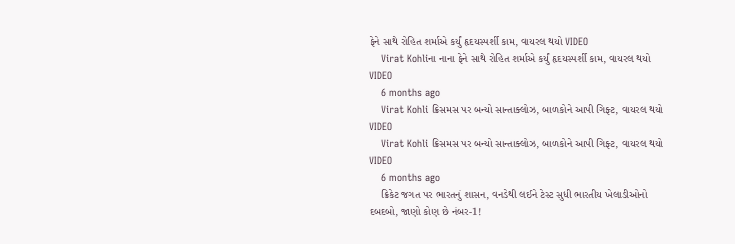ફેને સાથે રોહિત શર્માએ કર્યું હૃદયસ્પર્શી કામ, વાયરલ થયો VIDEO
    Virat Kohliના નાના ફેને સાથે રોહિત શર્માએ કર્યું હૃદયસ્પર્શી કામ, વાયરલ થયો VIDEO
    6 months ago
    Virat Kohli ક્રિસમસ પર બન્યો સાન્તાક્લોઝ, બાળકોને આપી ગિફ્ટ, વાયરલ થયો VIDEO
    Virat Kohli ક્રિસમસ પર બન્યો સાન્તાક્લોઝ, બાળકોને આપી ગિફ્ટ, વાયરલ થયો VIDEO
    6 months ago
    ક્રિકેટ જગત પર ભારતનું શાસન, વનડેથી લઈને ટેસ્ટ સુધી ભારતીય ખેલાડીઓનો દબદબો, જાણો કોણ છે નંબર-1!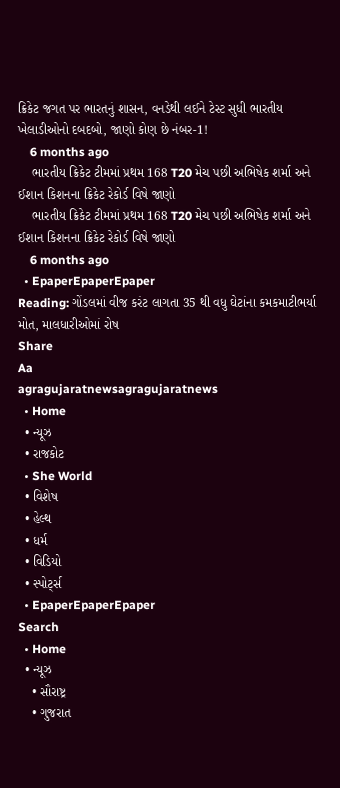ક્રિકેટ જગત પર ભારતનું શાસન, વનડેથી લઈને ટેસ્ટ સુધી ભારતીય ખેલાડીઓનો દબદબો, જાણો કોણ છે નંબર-1!
    6 months ago
    ભારતીય ક્રિકેટ ટીમમાં પ્રથમ 168 T20 મેચ પછી અભિષેક શર્મા અને ઈશાન કિશનના ક્રિકેટ રેકોર્ડ વિષે જાણો
    ભારતીય ક્રિકેટ ટીમમાં પ્રથમ 168 T20 મેચ પછી અભિષેક શર્મા અને ઈશાન કિશનના ક્રિકેટ રેકોર્ડ વિષે જાણો
    6 months ago
  • EpaperEpaperEpaper
Reading: ગોંડલમાં વીજ કરંટ લાગતા 35 થી વધુ ઘેટાંના કમકમાટીભર્યા મોત, માલધારીઓમાં રોષ
Share
Aa
agragujaratnewsagragujaratnews
  • Home
  • ન્યૂઝ
  • રાજકોટ
  • She World
  • વિશેષ
  • હેલ્થ
  • ધર્મ
  • વિડિયો
  • સ્પોર્ટ્સ
  • EpaperEpaperEpaper
Search
  • Home
  • ન્યૂઝ
    • સૌરાષ્ટ્ર
    • ગુજરાત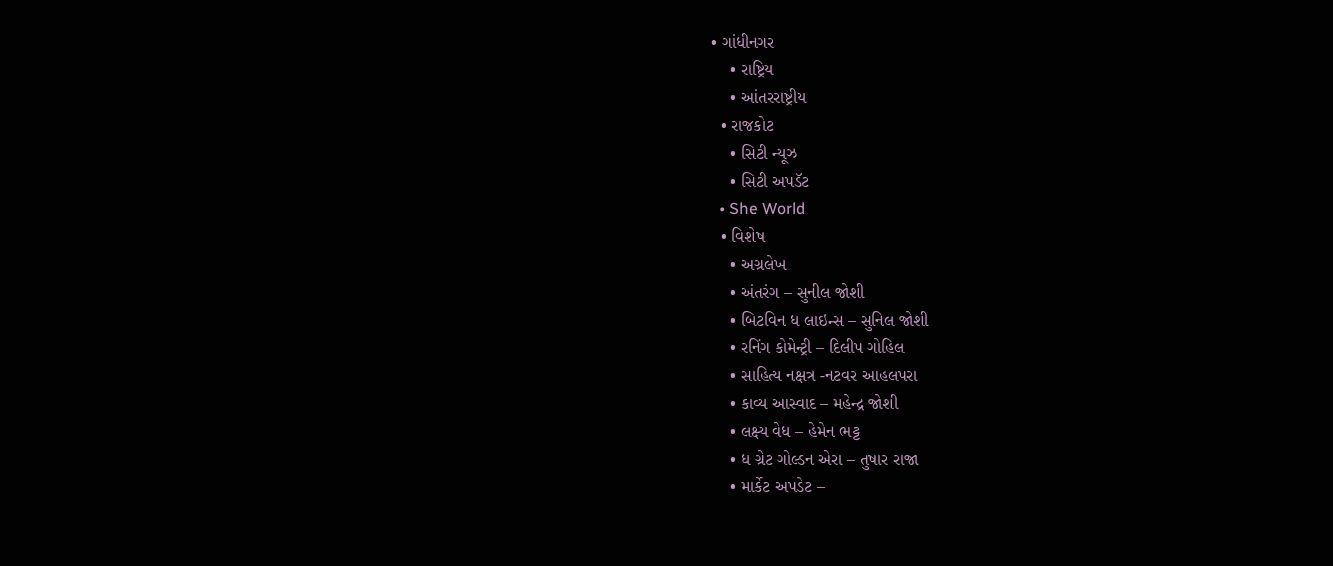• ગાંધીનગર
    • રાષ્ટ્રિય
    • આંતરરાષ્ટ્રીય
  • રાજકોટ
    • સિટી ન્યૂઝ
    • સિટી અપડૅટ
  • She World
  • વિશેષ
    • અગ્રલેખ
    • અંતરંગ – સુનીલ જોશી
    • બિટવિન ધ લાઇન્સ – સુનિલ જોશી
    • રનિંગ કોમેન્ટ્રી – દિલીપ ગોહિલ
    • સાહિત્ય નક્ષત્ર -નટવર આહલપરા
    • કાવ્ય આસ્વાદ – મહેન્દ્ર જોશી
    • લક્ષ્ય વેધ – હેમેન ભટ્ટ
    • ધ ગ્રેટ ગોલ્ડન એરા – તુષાર રાજા
    • માર્કેટ અપડેટ –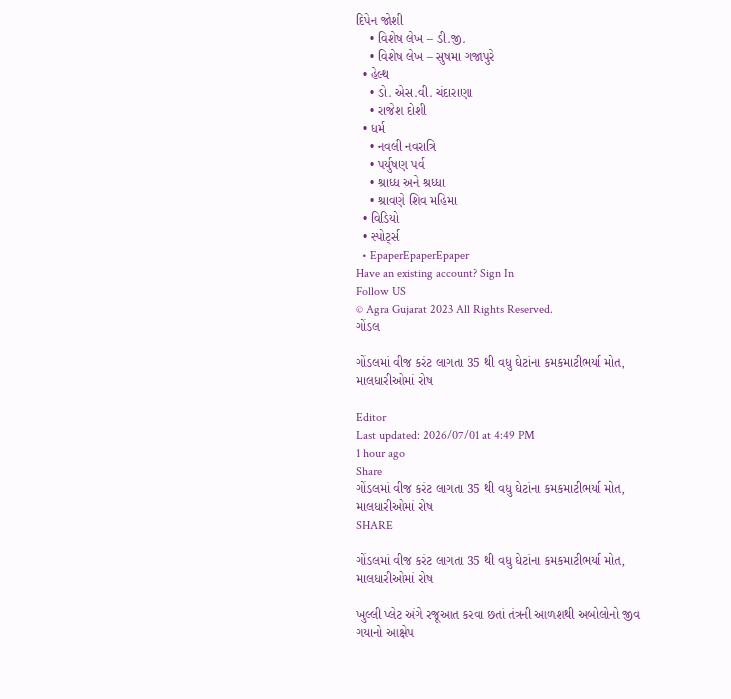દિપેન જોશી
    • વિશેષ લેખ – ડી.જી.
    • વિશેષ લેખ – સુષમા ગજાપુરે
  • હેલ્થ
    • ડો. એસ.વી. ચંદારાણા
    • રાજેશ દોશી
  • ધર્મ
    • નવલી નવરાત્રિ
    • પર્યુષણ પર્વ
    • શ્રાધ્ધ અને શ્રધ્ધા
    • શ્રાવણે શિવ મહિમા
  • વિડિયો
  • સ્પોર્ટ્સ
  • EpaperEpaperEpaper
Have an existing account? Sign In
Follow US
© Agra Gujarat 2023 All Rights Reserved.
ગોંડલ

ગોંડલમાં વીજ કરંટ લાગતા 35 થી વધુ ઘેટાંના કમકમાટીભર્યા મોત, માલધારીઓમાં રોષ

Editor
Last updated: 2026/07/01 at 4:49 PM
1 hour ago
Share
ગોંડલમાં વીજ કરંટ લાગતા 35 થી વધુ ઘેટાંના કમકમાટીભર્યા મોત, માલધારીઓમાં રોષ
SHARE

ગોંડલમાં વીજ કરંટ લાગતા 35 થી વધુ ઘેટાંના કમકમાટીભર્યા મોત, માલધારીઓમાં રોષ

ખુલ્લી પ્લેટ અંગે રજૂઆત કરવા છતાં તંત્રની આળશથી અબોલોનો જીવ ગયાનો આક્ષેપ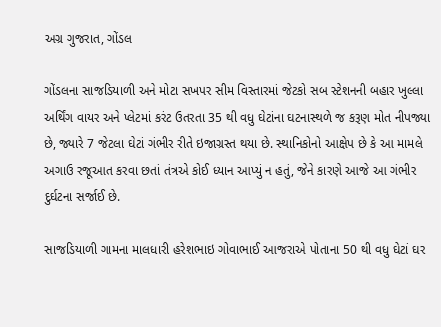અગ્ર ગુજરાત, ગોંડલ

ગોંડલના સાજડિયાળી અને મોટા સખપર સીમ વિસ્તારમાં જેટકો સબ સ્ટેશનની બહાર ખુલ્લા અર્થિંગ વાયર અને પ્લેટમાં કરંટ ઉતરતા 35 થી વધુ ઘેટાંના ઘટનાસ્થળે જ કરૂણ મોત નીપજ્યા છે, જ્યારે 7 જેટલા ઘેટાં ગંભીર રીતે ઇજાગ્રસ્ત થયા છે. સ્થાનિકોનો આક્ષેપ છે કે આ મામલે અગાઉ રજૂઆત કરવા છતાં તંત્રએ કોઈ ધ્યાન આપ્યું ન હતું, જેને કારણે આજે આ ગંભીર દુર્ઘટના સર્જાઈ છે.

સાજડિયાળી ગામના માલધારી હરેશભાઇ ગોવાભાઈ આજરાએ પોતાના 50 થી વધુ ઘેટાં ઘર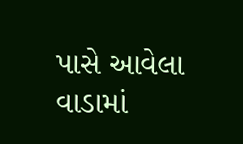પાસે આવેલા વાડામાં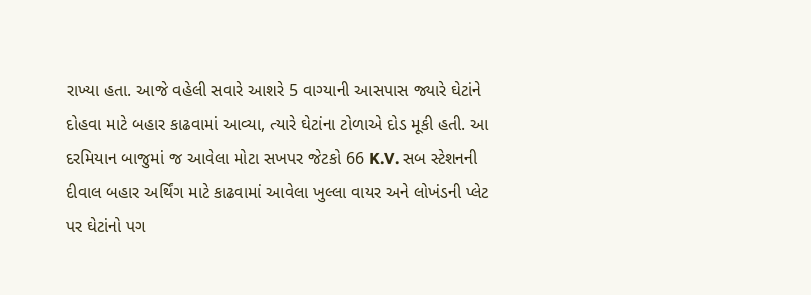રાખ્યા હતા. આજે વહેલી સવારે આશરે 5 વાગ્યાની આસપાસ જ્યારે ઘેટાંને દોહવા માટે બહાર કાઢવામાં આવ્યા, ત્યારે ઘેટાંના ટોળાએ દોડ મૂકી હતી. આ દરમિયાન બાજુમાં જ આવેલા મોટા સખપર જેટકો 66 K.V. સબ સ્ટેશનની દીવાલ બહાર અર્થિંગ માટે કાઢવામાં આવેલા ખુલ્લા વાયર અને લોખંડની પ્લેટ પર ઘેટાંનો પગ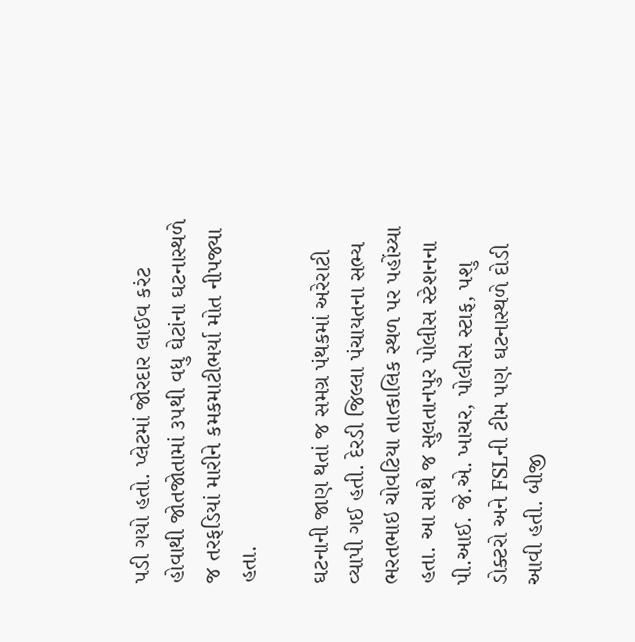પડી ગયો હતો. પ્લેટમાં જોરદાર લાઈવ કરંટ હોવાથી જોતજોતામાં ૩૫થી વધુ ઘેટાંના ઘટનાસ્થળે જ તરફડિયાં મારીને કમકમાટીભર્યા મોત નીપજ્યા હતા.

ઘટનાની જાણ થતાં જ સમગ્ર પંથકમાં અરેરાટી વ્યાપી ગઈ હતી. દેરડી જિલ્લા પંચાયતના સભ્ય ભરતભાઇ ચોવટિયા તાત્કાલિક સ્થળ પર પહોંચ્યા હતા. આ સાથે જ સુલતાનપુર પોલીસ સ્ટેશનના પી.આઈ. જે.એ. ખાચર, પોલીસ સ્ટાફ, પશુ ડોક્ટરો અને FSLની ટીમ પણ ઘટનાસ્થળે દોડી આવી હતી. બીજી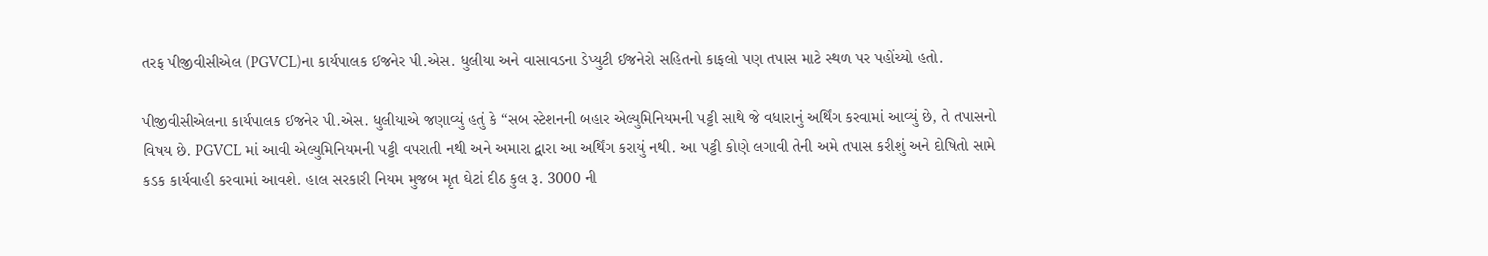તરફ પીજીવીસીએલ (PGVCL)ના કાર્યપાલક ઈજનેર પી.એસ. ધુલીયા અને વાસાવડના ડેપ્યુટી ઈજનેરો સહિતનો કાફલો પણ તપાસ માટે સ્થળ પર પહોંચ્યો હતો.

પીજીવીસીએલના કાર્યપાલક ઈજનેર પી.એસ. ધુલીયાએ જણાવ્યું હતું કે “સબ સ્ટેશનની બહાર એલ્યુમિનિયમની પટ્ટી સાથે જે વધારાનું અર્થિંગ કરવામાં આવ્યું છે, તે તપાસનો વિષય છે. PGVCL માં આવી એલ્યુમિનિયમની પટ્ટી વપરાતી નથી અને અમારા દ્વારા આ અર્થિંગ કરાયું નથી. આ પટ્ટી કોણે લગાવી તેની અમે તપાસ કરીશું અને દોષિતો સામે કડક કાર્યવાહી કરવામાં આવશે. હાલ સરકારી નિયમ મુજબ મૃત ઘેટાં દીઠ કુલ રૂ. 3000 ની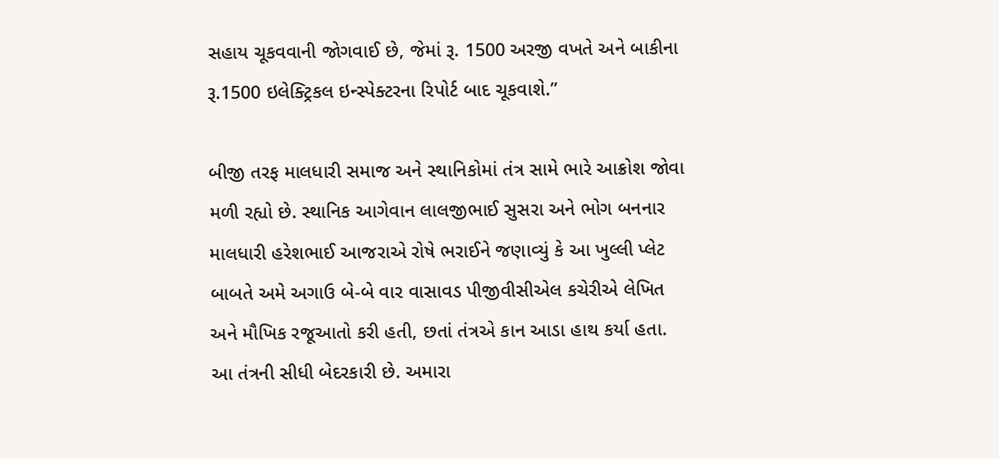સહાય ચૂકવવાની જોગવાઈ છે, જેમાં રૂ. 1500 અરજી વખતે અને બાકીના રૂ.1500 ઇલેક્ટ્રિકલ ઇન્સ્પેક્ટરના રિપોર્ટ બાદ ચૂકવાશે.”

બીજી તરફ માલધારી સમાજ અને સ્થાનિકોમાં તંત્ર સામે ભારે આક્રોશ જોવા મળી રહ્યો છે. સ્થાનિક આગેવાન લાલજીભાઈ સુસરા અને ભોગ બનનાર માલધારી હરેશભાઈ આજરાએ રોષે ભરાઈને જણાવ્યું કે આ ખુલ્લી પ્લેટ બાબતે અમે અગાઉ બે-બે વાર વાસાવડ પીજીવીસીએલ કચેરીએ લેખિત અને મૌખિક રજૂઆતો કરી હતી, છતાં તંત્રએ કાન આડા હાથ કર્યા હતા. આ તંત્રની સીધી બેદરકારી છે. અમારા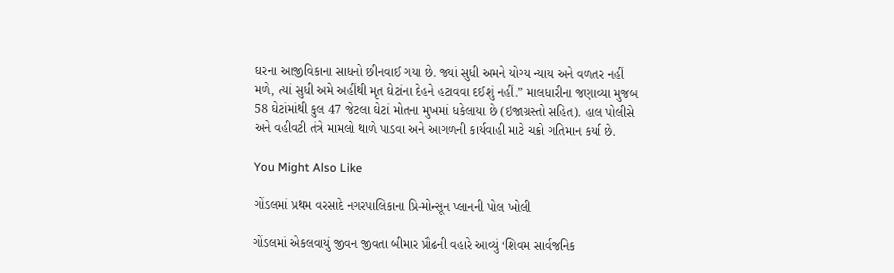ઘરના આજીવિકાના સાધનો છીનવાઈ ગયા છે. જ્યાં સુધી અમને યોગ્ય ન્યાય અને વળતર નહીં મળે, ત્યાં સુધી અમે અહીંથી મૃત ઘેટાંના દેહને હટાવવા દઈશું નહીં.” માલધારીના જણાવ્યા મુજબ 58 ઘેટાંમાંથી કુલ 47 જેટલા ઘેટાં મોતના મુખમાં ધકેલાયા છે (ઇજાગ્રસ્તો સહિત). હાલ પોલીસે અને વહીવટી તંત્રે મામલો થાળે પાડવા અને આગળની કાર્યવાહી માટે ચક્રો ગતિમાન કર્યા છે.

You Might Also Like

ગોંડલમાં પ્રથમ વરસાદે નગરપાલિકાના પ્રિ-મોન્સૂન પ્લાનની પોલ ખોલી

ગોંડલમાં એકલવાયું જીવન જીવતા બીમાર પ્રૌઢની વહારે આવ્યું ‘શિવમ સાર્વજનિક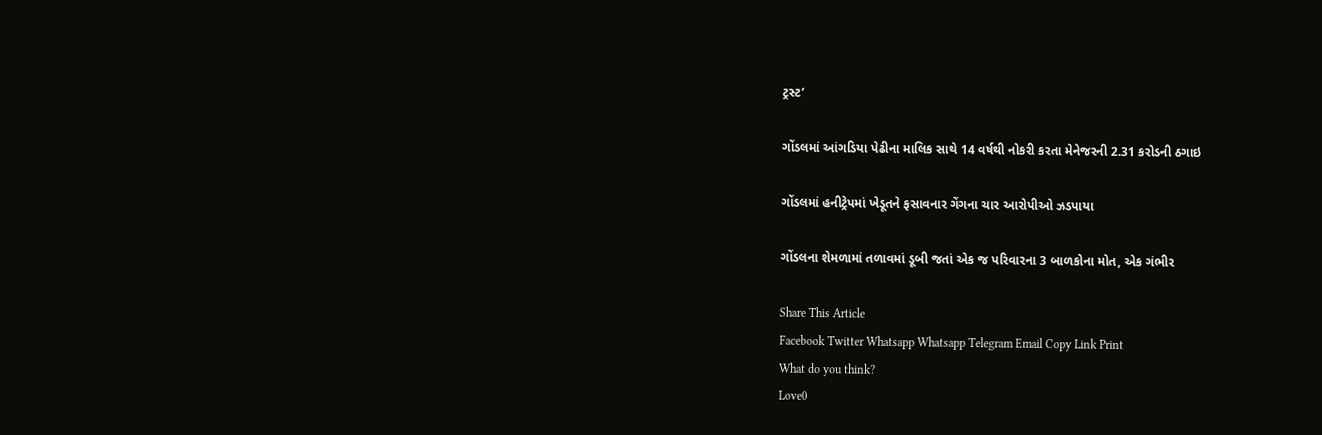ટ્રસ્ટ’

ગોંડલમાં આંગડિયા પેઢીના માલિક સાથે 14 વર્ષથી નોકરી કરતા મેનેજરની 2.31 કરોડની ઠગાઇ

ગોંડલમાં હનીટ્રેપમાં ખેડૂતને ફસાવનાર ગેંગના ચાર આરોપીઓ ઝડપાયા

ગોંડલના શેમળામાં તળાવમાં ડૂબી જતાં એક જ પરિવારના 3 બાળકોના મોત, એક ગંભીર

Share This Article
Facebook Twitter Whatsapp Whatsapp Telegram Email Copy Link Print
What do you think?
Love0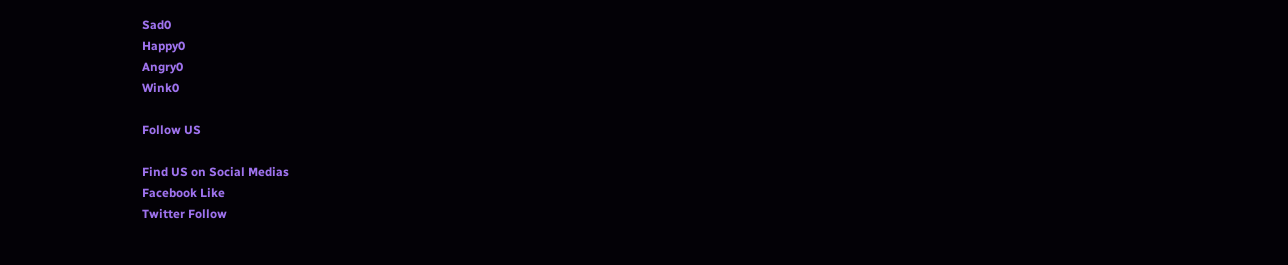Sad0
Happy0
Angry0
Wink0

Follow US

Find US on Social Medias
Facebook Like
Twitter Follow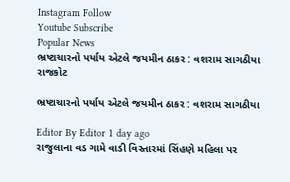Instagram Follow
Youtube Subscribe
Popular News
ભ્રષ્ટાચારનો પર્યાય એટલે જયમીન ઠાકર : વશરામ સાગઠીયા
રાજકોટ

ભ્રષ્ટાચારનો પર્યાય એટલે જયમીન ઠાકર : વશરામ સાગઠીયા

Editor By Editor 1 day ago
રાજુલાના વડ ગામે વાડી વિસ્તારમાં સિંહણે મહિલા પર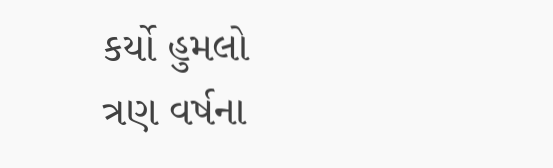કર્યો હુમલો
ત્રણ વર્ષના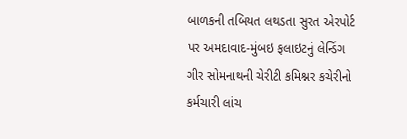બાળકની તબિયત લથડતા સુરત એરપોર્ટ પર અમદાવાદ-મુંબઇ ફલાઇટનું લેન્ડિંગ
ગીર સોમનાથની ચેરીટી કમિશ્નર કચેરીનો કર્મચારી લાંચ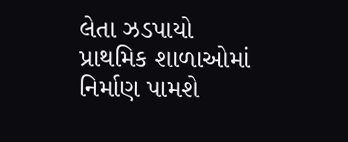લેતા ઝડપાયો
પ્રાથમિક શાળાઓમાં નિર્માણ પામશે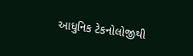આધુનિક ટેકનોલોજીથી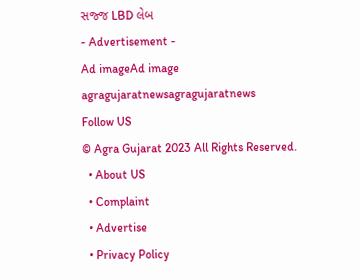સજ્જ LBD લેબ
- Advertisement -
Ad imageAd image
agragujaratnewsagragujaratnews
Follow US
© Agra Gujarat 2023 All Rights Reserved.
  • About US
  • Complaint
  • Advertise
  • Privacy Policy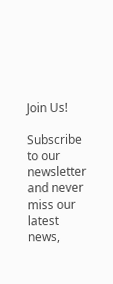Join Us!

Subscribe to our newsletter and never miss our latest news,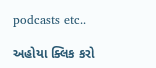podcasts etc..

અહોયા ક્લિક કરો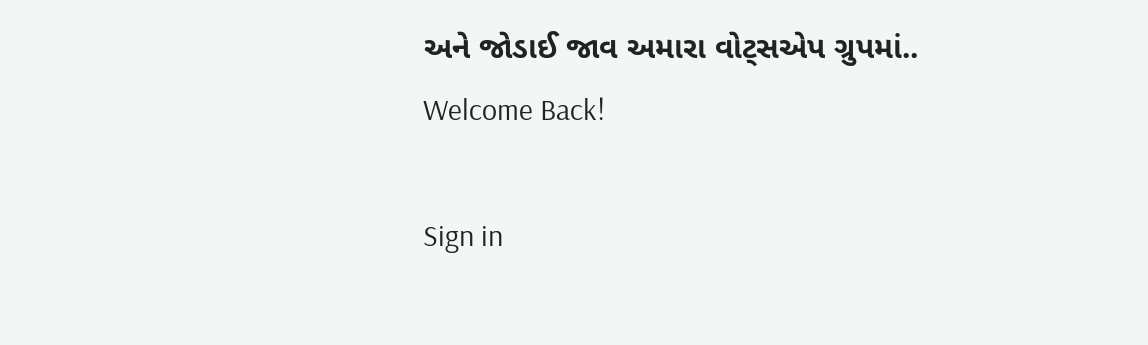અને જોડાઈ જાવ અમારા વોટ્સએપ ગ્રુપમાં..
Welcome Back!

Sign in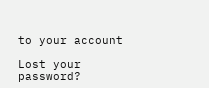to your account

Lost your password?